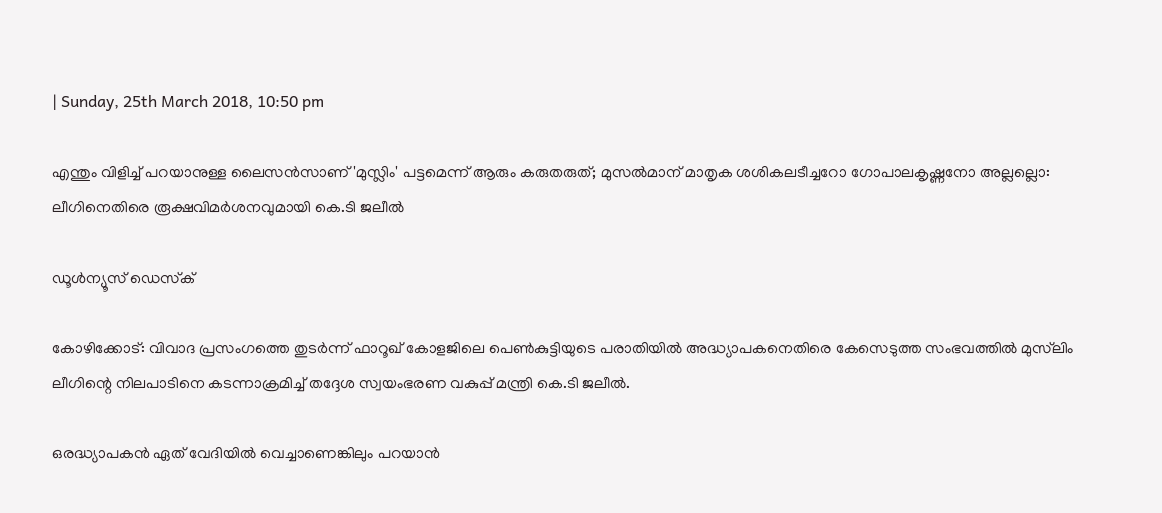| Sunday, 25th March 2018, 10:50 pm

എന്തും വിളിച്ച് പറയാനുള്ള ലൈസന്‍സാണ് 'മുസ്ലിം' പട്ടമെന്ന് ആരും കരുതരുത്; മുസല്‍മാന് മാതൃക ശശികലടീച്ചറോ ഗോപാലകൃഷ്ണനോ അല്ലല്ലൊ: ലീഗിനെതിരെ രൂക്ഷവിമര്‍ശനവുമായി കെ.ടി ജലീല്‍

ഡൂള്‍ന്യൂസ് ഡെസ്‌ക്

കോഴിക്കോട്: വിവാദ പ്രസംഗത്തെ തുടര്‍ന്ന് ഫാറൂഖ് കോളജിലെ പെണ്‍കുട്ടിയുടെ പരാതിയില്‍ അദ്ധ്യാപകനെതിരെ കേസെടുത്ത സംഭവത്തില്‍ മുസ്‌ലിം ലീഗിന്റെ നിലപാടിനെ കടന്നാക്രമിച്ച് തദ്ദേശ സ്വയംഭരണ വകുപ്പ് മന്ത്രി കെ.ടി ജലീല്‍.

ഒരദ്ധ്യാപകന്‍ ഏത് വേദിയില്‍ വെച്ചാണെങ്കിലും പറയാന്‍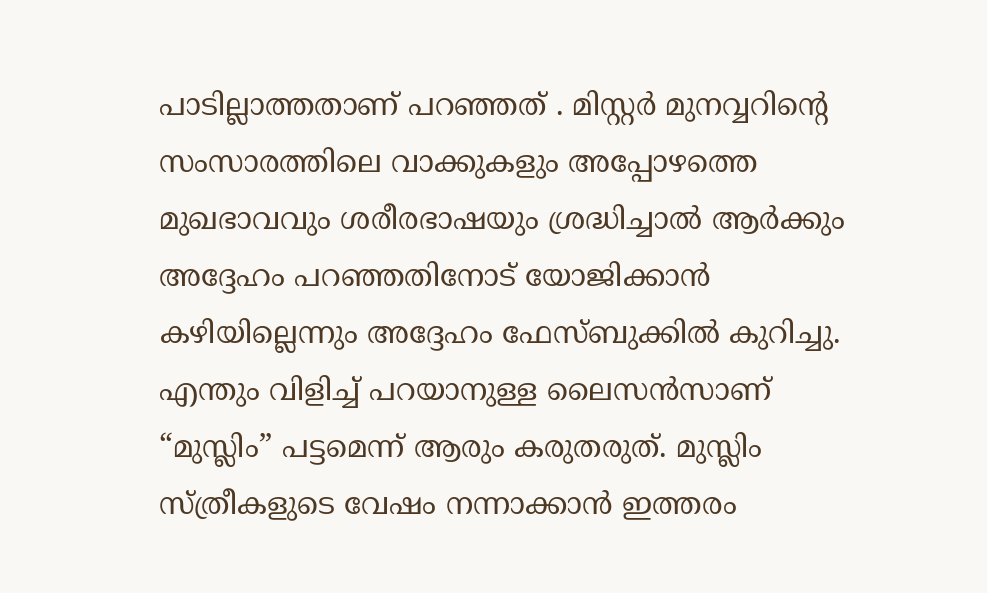പാടില്ലാത്തതാണ് പറഞ്ഞത് . മിസ്റ്റര്‍ മുനവ്വറിന്റെ സംസാരത്തിലെ വാക്കുകളും അപ്പോഴത്തെ മുഖഭാവവും ശരീരഭാഷയും ശ്രദ്ധിച്ചാല്‍ ആര്‍ക്കും അദ്ദേഹം പറഞ്ഞതിനോട് യോജിക്കാന്‍ കഴിയില്ലെന്നും അദ്ദേഹം ഫേസ്ബുക്കില്‍ കുറിച്ചു. എന്തും വിളിച്ച് പറയാനുള്ള ലൈസന്‍സാണ് “മുസ്ലിം” പട്ടമെന്ന് ആരും കരുതരുത്. മുസ്ലിം സ്ത്രീകളുടെ വേഷം നന്നാക്കാന്‍ ഇത്തരം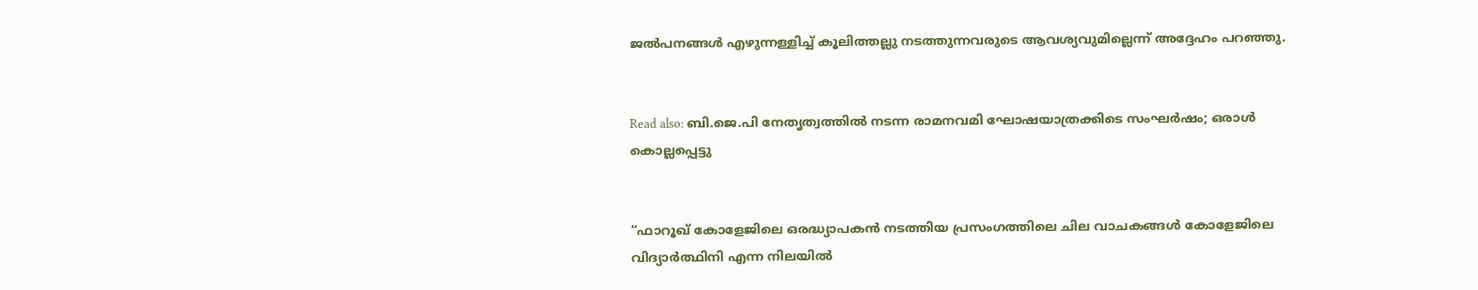ജല്‍പനങ്ങള്‍ എഴുന്നള്ളിച്ച് കൂലിത്തല്ലു നടത്തുന്നവരുടെ ആവശ്യവുമില്ലെന്ന് അദ്ദേഹം പറഞ്ഞു.


Read also: ബി.ജെ.പി നേതൃത്വത്തില്‍ നടന്ന രാമനവമി ഘോഷയാത്രക്കിടെ സംഘര്‍ഷം; ഒരാള്‍ കൊല്ലപ്പെട്ടു


“ഫാറൂഖ് കോളേജിലെ ഒരദ്ധ്യാപകന്‍ നടത്തിയ പ്രസംഗത്തിലെ ചില വാചകങ്ങള്‍ കോളേജിലെ വിദ്യാര്‍ത്ഥിനി എന്ന നിലയില്‍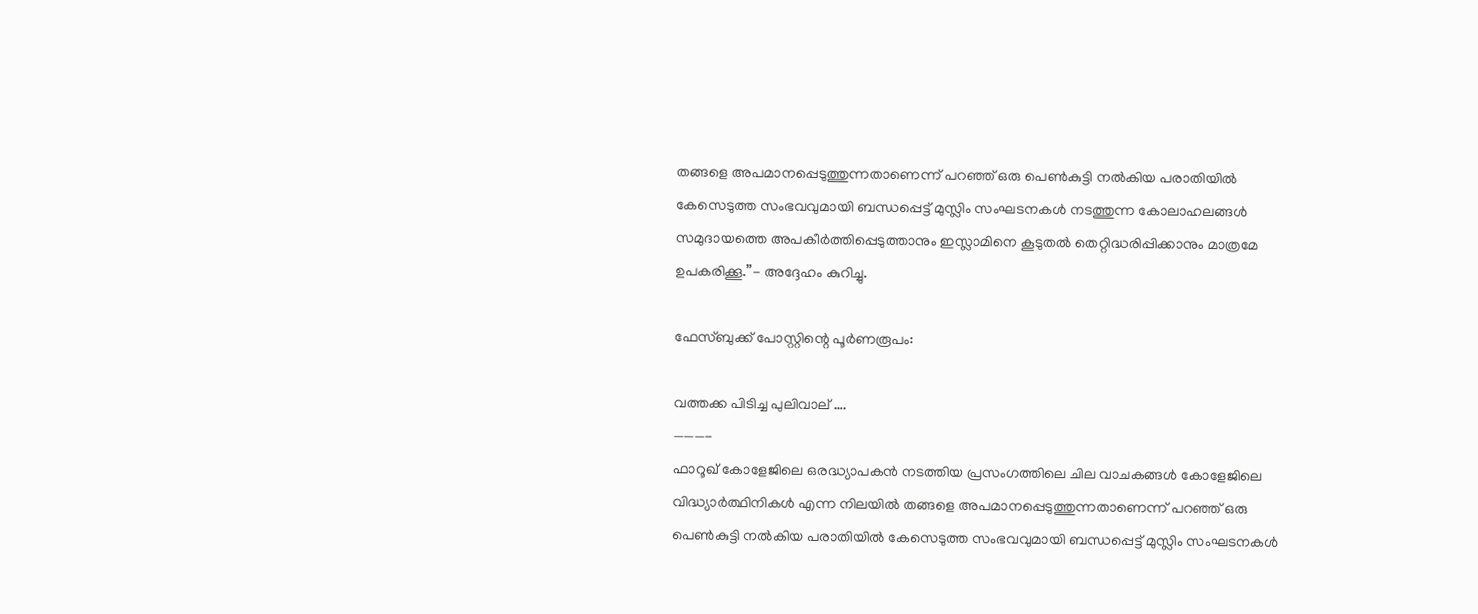തങ്ങളെ അപമാനപ്പെടുത്തുന്നതാണെന്ന് പറഞ്ഞ് ഒരു പെണ്‍കുട്ടി നല്‍കിയ പരാതിയില്‍ കേസെടുത്ത സംഭവവുമായി ബന്ധപ്പെട്ട് മുസ്ലിം സംഘടനകള്‍ നടത്തുന്ന കോലാഹലങ്ങള്‍ സമുദായത്തെ അപകീര്‍ത്തിപ്പെടുത്താനും ഇസ്ലാമിനെ കൂടുതല്‍ തെറ്റിദ്ധരിപ്പിക്കാനും മാത്രമേ ഉപകരിക്കൂ.”- അദ്ദേഹം കുറിച്ചു.

ഫേസ്ബുക്ക് പോസ്റ്റിന്റെ പൂര്‍ണരൂപം:

വത്തക്ക പിടിച്ച പുലിവാല് ….
———-
ഫാറൂഖ് കോളേജിലെ ഒരദ്ധ്യാപകന്‍ നടത്തിയ പ്രസംഗത്തിലെ ചില വാചകങ്ങള്‍ കോളേജിലെ വിദ്ധ്യാര്‍ത്ഥിനികള്‍ എന്ന നിലയില്‍ തങ്ങളെ അപമാനപ്പെടുത്തുന്നതാണെന്ന് പറഞ്ഞ് ഒരു പെണ്‍കുട്ടി നല്‍കിയ പരാതിയില്‍ കേസെടുത്ത സംഭവവുമായി ബന്ധപ്പെട്ട് മുസ്ലിം സംഘടനകള്‍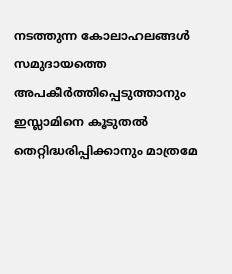നടത്തുന്ന കോലാഹലങ്ങള്‍ സമുദായത്തെ അപകീര്‍ത്തിപ്പെടുത്താനും ഇസ്ലാമിനെ കൂടുതല്‍ തെറ്റിദ്ധരിപ്പിക്കാനും മാത്രമേ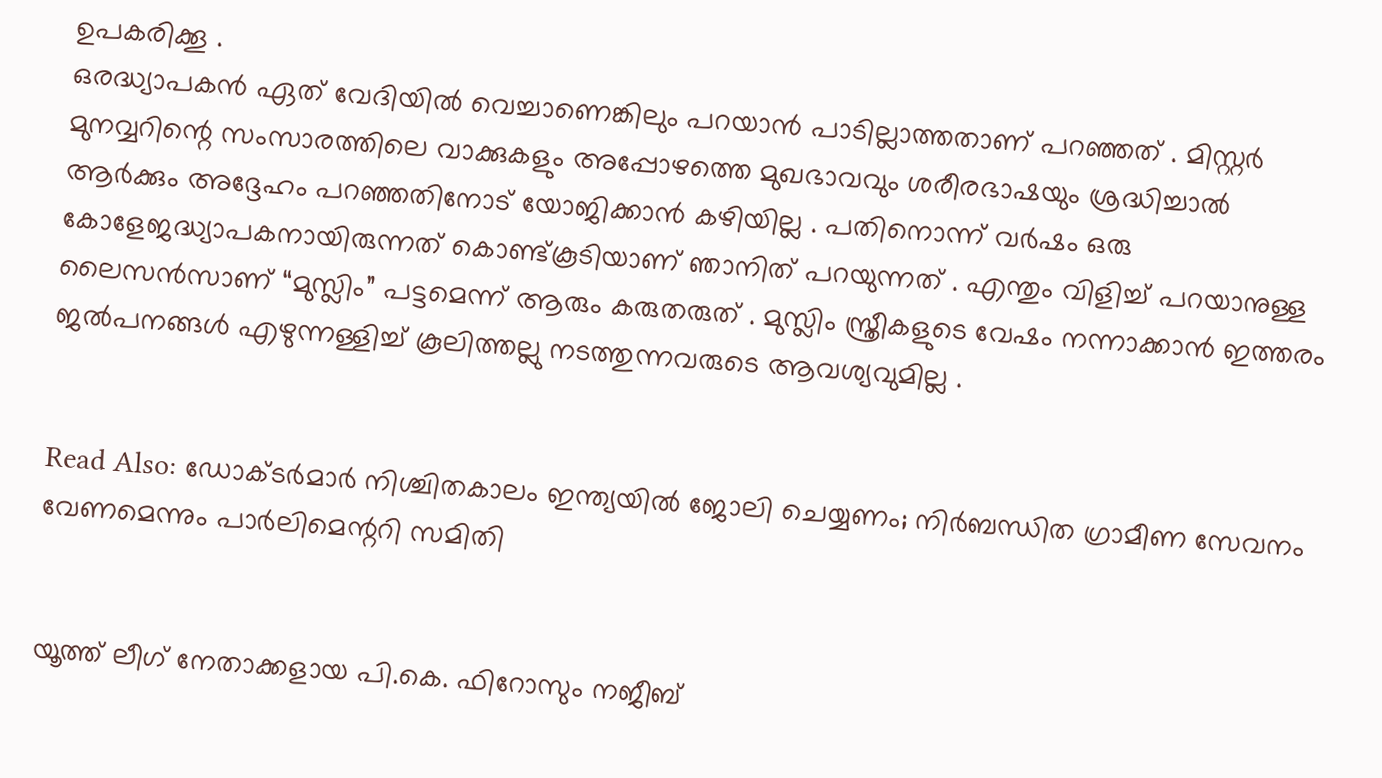ഉപകരിക്കൂ .
ഒരദ്ധ്യാപകന്‍ ഏത് വേദിയില്‍ വെച്ചാണെങ്കിലും പറയാന്‍ പാടില്ലാത്തതാണ് പറഞ്ഞത് . മിസ്റ്റര്‍ മുനവ്വറിന്റെ സംസാരത്തിലെ വാക്കുകളും അപ്പോഴത്തെ മുഖഭാവവും ശരീരഭാഷയും ശ്രദ്ധിച്ചാല്‍ ആര്‍ക്കും അദ്ദേഹം പറഞ്ഞതിനോട് യോജിക്കാന്‍ കഴിയില്ല . പതിനൊന്ന് വര്‍ഷം ഒരു കോളേജദ്ധ്യാപകനായിരുന്നത് കൊണ്ട്കൂടിയാണ് ഞാനിത് പറയുന്നത് . എന്തും വിളിച്ച് പറയാനുള്ള ലൈസന്‍സാണ് “മുസ്ലിം” പട്ടമെന്ന് ആരും കരുതരുത് . മുസ്ലിം സ്ത്രീകളുടെ വേഷം നന്നാക്കാന്‍ ഇത്തരം ജല്‍പനങ്ങള്‍ എഴുന്നള്ളിച്ച് കൂലിത്തല്ലു നടത്തുന്നവരുടെ ആവശ്യവുമില്ല .


Read Also: ഡോക്ടര്‍മാര്‍ നിശ്ചിതകാലം ഇന്ത്യയില്‍ ജോലി ചെയ്യണം; നിര്‍ബന്ധിത ഗ്രാമീണ സേവനം വേണമെന്നും പാര്‍ലിമെന്ററി സമിതി


യൂത്ത് ലീഗ് നേതാക്കളായ പി.കെ. ഫിറോസും നജീബ്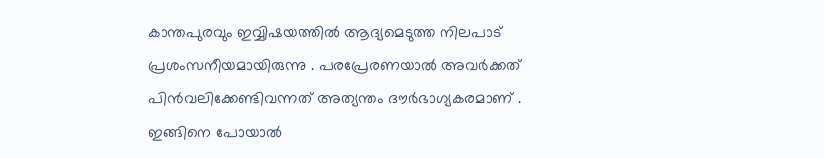കാന്തപുരവും ഇവ്വിഷയത്തില്‍ ആദ്യമെടുത്ത നിലപാട് പ്രശംസനീയമായിരുന്നു . പരപ്രേരണയാല്‍ അവര്‍ക്കത് പിന്‍വലിക്കേണ്ടിവന്നത് അത്യന്തം ദൗര്‍ഭാഗ്യകരമാണ് . ഇങ്ങിനെ പോയാല്‍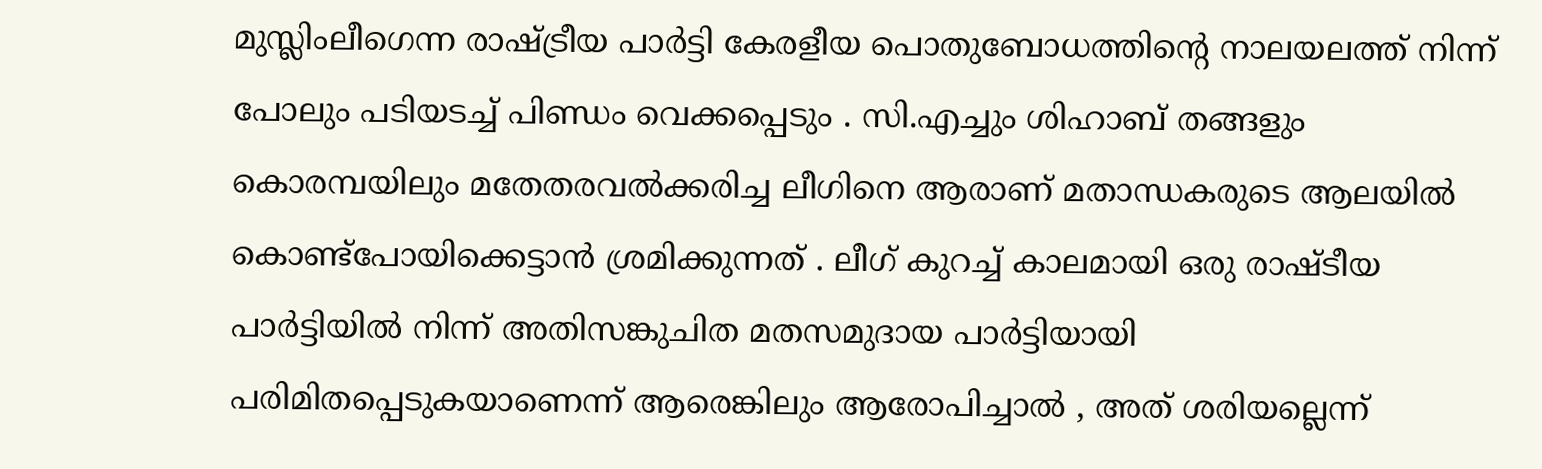മുസ്ലിംലീഗെന്ന രാഷ്ട്രീയ പാര്‍ട്ടി കേരളീയ പൊതുബോധത്തിന്റെ നാലയലത്ത് നിന്ന് പോലും പടിയടച്ച് പിണ്ഡം വെക്കപ്പെടും . സി.എച്ചും ശിഹാബ് തങ്ങളും കൊരമ്പയിലും മതേതരവല്‍ക്കരിച്ച ലീഗിനെ ആരാണ് മതാന്ധകരുടെ ആലയില്‍ കൊണ്ട്‌പോയിക്കെട്ടാന്‍ ശ്രമിക്കുന്നത് . ലീഗ് കുറച്ച് കാലമായി ഒരു രാഷ്ടീയ പാര്‍ട്ടിയില്‍ നിന്ന് അതിസങ്കുചിത മതസമുദായ പാര്‍ട്ടിയായി പരിമിതപ്പെടുകയാണെന്ന് ആരെങ്കിലും ആരോപിച്ചാല്‍ , അത് ശരിയല്ലെന്ന്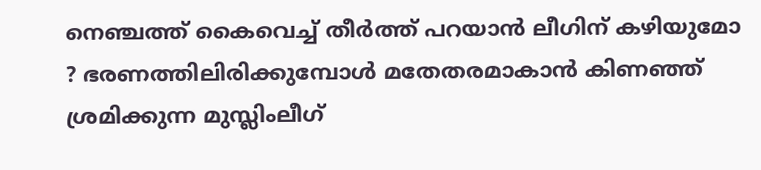നെഞ്ചത്ത് കൈവെച്ച് തീര്‍ത്ത് പറയാന്‍ ലീഗിന് കഴിയുമോ ? ഭരണത്തിലിരിക്കുമ്പോള്‍ മതേതരമാകാന്‍ കിണഞ്ഞ് ശ്രമിക്കുന്ന മുസ്ലിംലീഗ്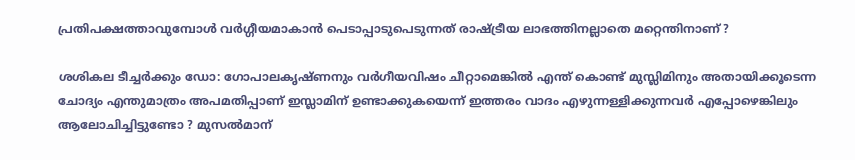പ്രതിപക്ഷത്താവുമ്പോള്‍ വര്‍ഗ്ഗീയമാകാന്‍ പെടാപ്പാടുപെടുന്നത് രാഷ്ട്രീയ ലാഭത്തിനല്ലാതെ മറ്റെന്തിനാണ് ?

ശശികല ടീച്ചര്‍ക്കും ഡോ: ഗോപാലകൃഷ്ണനും വര്‍ഗീയവിഷം ചീറ്റാമെങ്കില്‍ എന്ത് കൊണ്ട് മുസ്ലിമിനും അതായിക്കൂടെന്ന ചോദ്യം എന്തുമാത്രം അപമതിപ്പാണ് ഇസ്ലാമിന് ഉണ്ടാക്കുകയെന്ന് ഇത്തരം വാദം എഴുന്നള്ളിക്കുന്നവര്‍ എപ്പോഴെങ്കിലും ആലോചിച്ചിട്ടുണ്ടോ ? മുസല്‍മാന്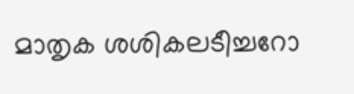മാതൃക ശശികലടീച്ചറോ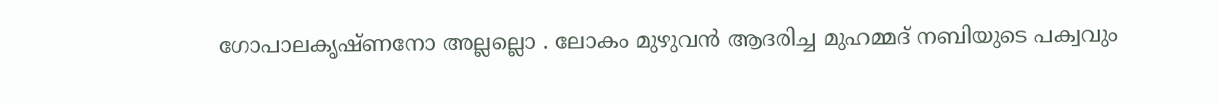ഗോപാലകൃഷ്ണനോ അല്ലല്ലൊ . ലോകം മുഴുവന്‍ ആദരിച്ച മുഹമ്മദ് നബിയുടെ പക്വവും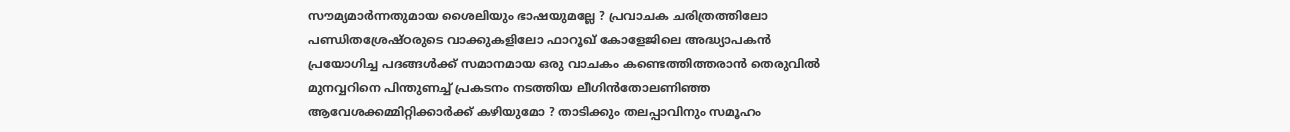സൗമ്യമാര്‍ന്നതുമായ ശൈലിയും ഭാഷയുമല്ലേ ? പ്രവാചക ചരിത്രത്തിലോ പണ്ഡിതശ്രേഷ്ഠരുടെ വാക്കുകളിലോ ഫാറൂഖ് കോളേജിലെ അദ്ധ്യാപകന്‍ പ്രയോഗിച്ച പദങ്ങള്‍ക്ക് സമാനമായ ഒരു വാചകം കണ്ടെത്തിത്തരാന്‍ തെരുവില്‍ മുനവ്വറിനെ പിന്തുണച്ച് പ്രകടനം നടത്തിയ ലീഗിന്‍തോലണിഞ്ഞ ആവേശക്കമ്മിറ്റിക്കാര്‍ക്ക് കഴിയുമോ ? താടിക്കും തലപ്പാവിനും സമൂഹം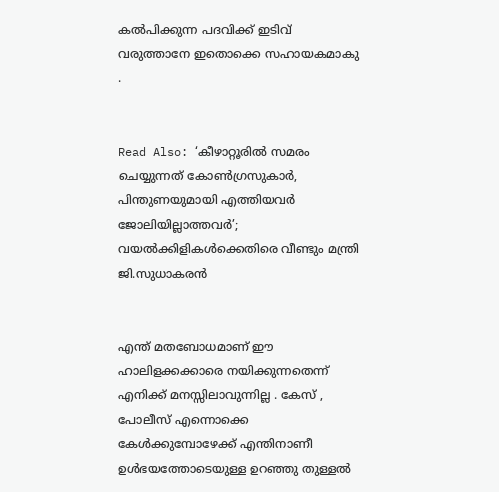കല്‍പിക്കുന്ന പദവിക്ക് ഇടിവ് വരുത്താനേ ഇതൊക്കെ സഹായകമാകു .


Read Also: ‘കീഴാറ്റൂരില്‍ സമരം ചെയ്യുന്നത് കോണ്‍ഗ്രസുകാര്‍, പിന്തുണയുമായി എത്തിയവര്‍ ജോലിയില്ലാത്തവര്‍’; വയല്‍ക്കിളികള്‍ക്കെതിരെ വീണ്ടും മന്ത്രി ജി.സുധാകരന്‍


എന്ത് മതബോധമാണ് ഈ ഹാലിളക്കക്കാരെ നയിക്കുന്നതെന്ന് എനിക്ക് മനസ്സിലാവുന്നില്ല . കേസ് , പോലീസ് എന്നൊക്കെ കേള്‍ക്കുമ്പോഴേക്ക് എന്തിനാണീ ഉള്‍ഭയത്തോടെയുള്ള ഉറഞ്ഞു തുള്ളല്‍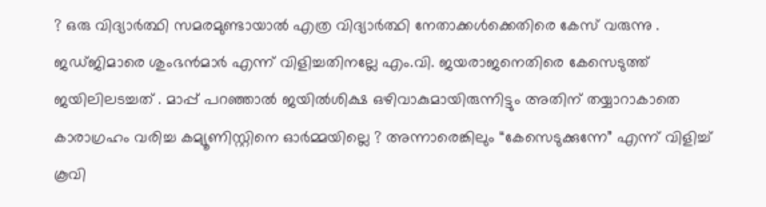? ഒരു വിദ്യാര്‍ത്ഥി സമരമുണ്ടായാല്‍ എത്ര വിദ്യാര്‍ത്ഥി നേതാക്കള്‍ക്കെതിരെ കേസ് വരുന്നു . ജഡ്ജിമാരെ ശുംഭന്‍മാര്‍ എന്ന് വിളിച്ചതിനല്ലേ എം.വി. ജയരാജനെതിരെ കേസെടുത്ത് ജയിലിലടച്ചത് . മാപ്പ് പറഞ്ഞാല്‍ ജയില്‍ശിക്ഷ ഒഴിവാകുമായിരുന്നിട്ടും അതിന് തയ്യാറാകാതെ കാരാഗ്രഹം വരിച്ച കമ്യൂണിസ്റ്റിനെ ഓര്‍മ്മയില്ലെ ? അന്നാരെങ്കിലും “കേസെടുക്കുന്നേ” എന്ന് വിളിച്ച് കൂവി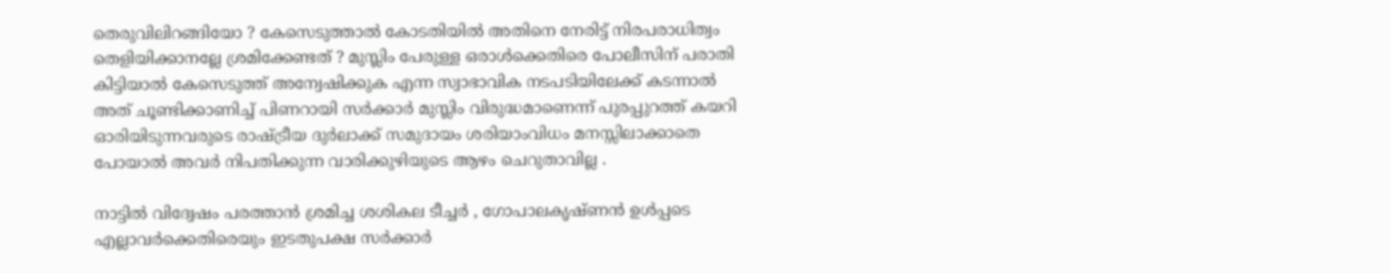തെരുവിലിറങ്ങിയോ ? കേസെടുത്താല്‍ കോടതിയില്‍ അതിനെ നേരിട്ട് നിരപരാധിത്വം തെളിയിക്കാനല്ലേ ശ്രമിക്കേണ്ടത് ? മുസ്ലിം പേരുള്ള ഒരാള്‍ക്കെതിരെ പോലീസിന് പരാതി കിട്ടിയാല്‍ കേസെടുത്ത് അന്വേഷിക്കുക എന്ന സ്വാഭാവിക നടപടിയിലേക്ക് കടന്നാല്‍ അത് ചൂണ്ടിക്കാണിച്ച് പിണറായി സര്‍ക്കാര്‍ മുസ്ലിം വിരുദ്ധമാണെന്ന് പുരപ്പുറത്ത് കയറി ഓരിയിടുന്നവരുടെ രാഷ്ട്രീയ ദുര്‍ലാക്ക് സമുദായം ശരിയാംവിധം മനസ്സിലാക്കാതെ പോയാല്‍ അവര്‍ നിപതിക്കുന്ന വാരിക്കുഴിയുടെ ആഴം ചെറുതാവില്ല .

നാട്ടില്‍ വിദ്വേഷം പരത്താന്‍ ശ്രമിച്ച ശശികല ടീച്ചര്‍ , ഗോപാലകൃഷ്ണന്‍ ഉള്‍പ്പടെ എല്ലാവര്‍ക്കെതിരെയും ഇടതുപക്ഷ സര്‍ക്കാര്‍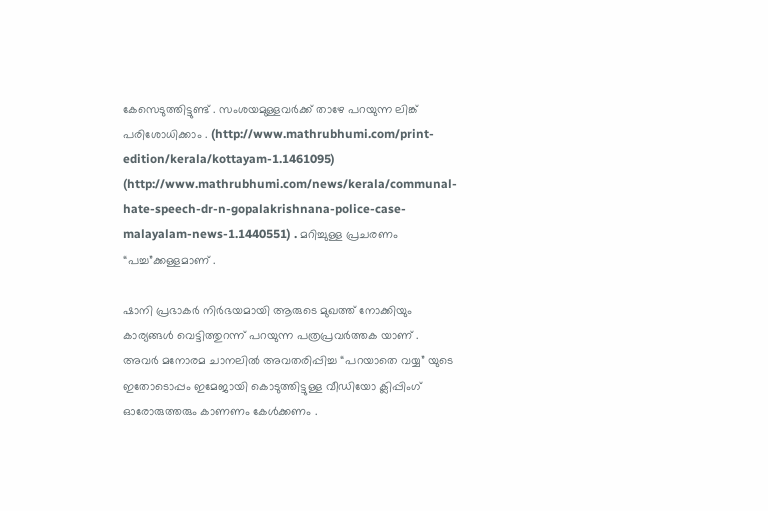കേസെടുത്തിട്ടുണ്ട് . സംശയമുള്ളവര്‍ക്ക് താഴേ പറയുന്ന ലിങ്ക് പരിശോധിക്കാം . (http://www.mathrubhumi.com/print-edition/kerala/kottayam-1.1461095) (http://www.mathrubhumi.com/news/kerala/communal-hate-speech-dr-n-gopalakrishnana-police-case-malayalam-news-1.1440551) . മറിച്ചുള്ള പ്രചരണം “പച്ച”ക്കള്ളമാണ് .

ഷാനി പ്രഭാകര്‍ നിര്‍ഭയമായി ആരുടെ മുഖത്ത് നോക്കിയും കാര്യങ്ങള്‍ വെട്ടിത്തുറന്ന് പറയുന്ന പത്രപ്രവര്‍ത്തക യാണ് . അവര്‍ മനോരമ ചാനലില്‍ അവതരിപ്പിച്ച “പറയാതെ വയ്യ” യുടെ ഇതോടൊപ്പം ഇമേജായി കൊടുത്തിട്ടുള്ള വീഡിയോ ക്ലിപ്പിംഗ് ഓരോരുത്തരും കാണണം കേള്‍ക്കണം .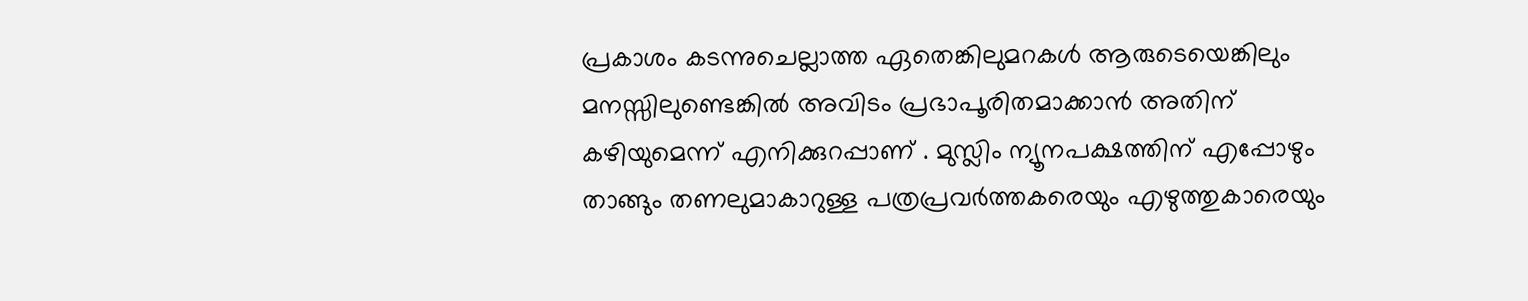പ്രകാശം കടന്നുചെല്ലാത്ത ഏതെങ്കിലുമറകള്‍ ആരുടെയെങ്കിലും മനസ്സിലുണ്ടെങ്കില്‍ അവിടം പ്രഭാപൂരിതമാക്കാന്‍ അതിന് കഴിയുമെന്ന് എനിക്കുറപ്പാണ് . മുസ്ലിം ന്യൂനപക്ഷത്തിന് എപ്പോഴും താങ്ങും തണലുമാകാറുള്ള പത്രപ്രവര്‍ത്തകരെയും എഴുത്തുകാരെയും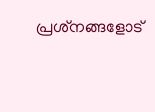പ്രശ്‌നങ്ങളോട്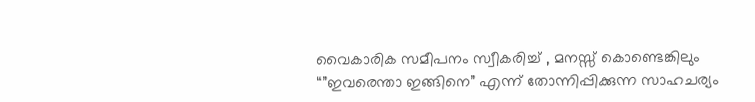വൈകാരിക സമീപനം സ്വീകരിച്ച് , മനസ്സ് കൊണ്ടെങ്കിലും “”ഇവരെന്താ ഇങ്ങിനെ” എന്ന് തോന്നിപ്പിക്കുന്ന സാഹചര്യം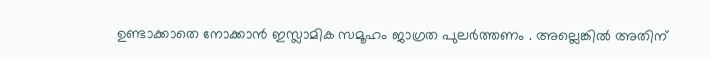ഉണ്ടാക്കാതെ നോക്കാന്‍ ഇസ്ലാമിക സമൂഹം ജാഗ്രത പുലര്‍ത്തണം . അല്ലെങ്കില്‍ അതിന്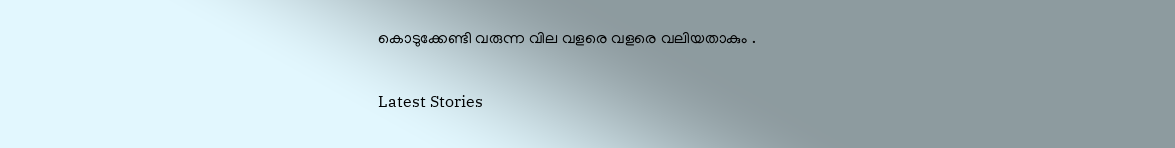കൊടുക്കേണ്ടി വരുന്ന വില വളരെ വളരെ വലിയതാകും .

Latest Stories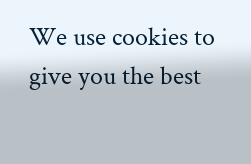We use cookies to give you the best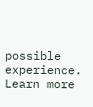possible experience. Learn more